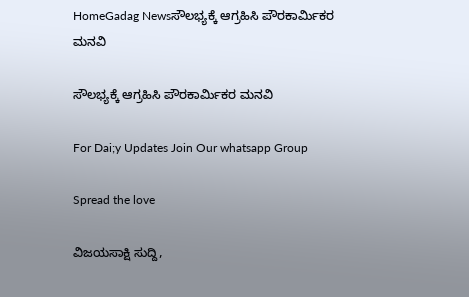HomeGadag Newsಸೌಲಭ್ಯಕ್ಕೆ ಆಗ್ರಹಿಸಿ ಪೌರಕಾರ್ಮಿಕರ ಮನವಿ

ಸೌಲಭ್ಯಕ್ಕೆ ಆಗ್ರಹಿಸಿ ಪೌರಕಾರ್ಮಿಕರ ಮನವಿ

For Dai;y Updates Join Our whatsapp Group

Spread the love

ವಿಜಯಸಾಕ್ಷಿ ಸುದ್ದಿ,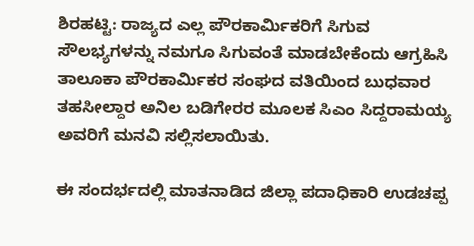ಶಿರಹಟ್ಟಿ: ರಾಜ್ಯದ ಎಲ್ಲ ಪೌರಕಾರ್ಮಿಕರಿಗೆ ಸಿಗುವ ಸೌಲಭ್ಯಗಳನ್ನು ನಮಗೂ ಸಿಗುವಂತೆ ಮಾಡಬೇಕೆಂದು ಆಗ್ರಹಿಸಿ ತಾಲೂಕಾ ಪೌರಕಾರ್ಮಿಕರ ಸಂಘದ ವತಿಯಿಂದ ಬುಧವಾರ ತಹಸೀಲ್ದಾರ ಅನಿಲ ಬಡಿಗೇರರ ಮೂಲಕ ಸಿಎಂ ಸಿದ್ದರಾಮಯ್ಯ ಅವರಿಗೆ ಮನವಿ ಸಲ್ಲಿಸಲಾಯಿತು.

ಈ ಸಂದರ್ಭದಲ್ಲಿ ಮಾತನಾಡಿದ ಜಿಲ್ಲಾ ಪದಾಧಿಕಾರಿ ಉಡಚಪ್ಪ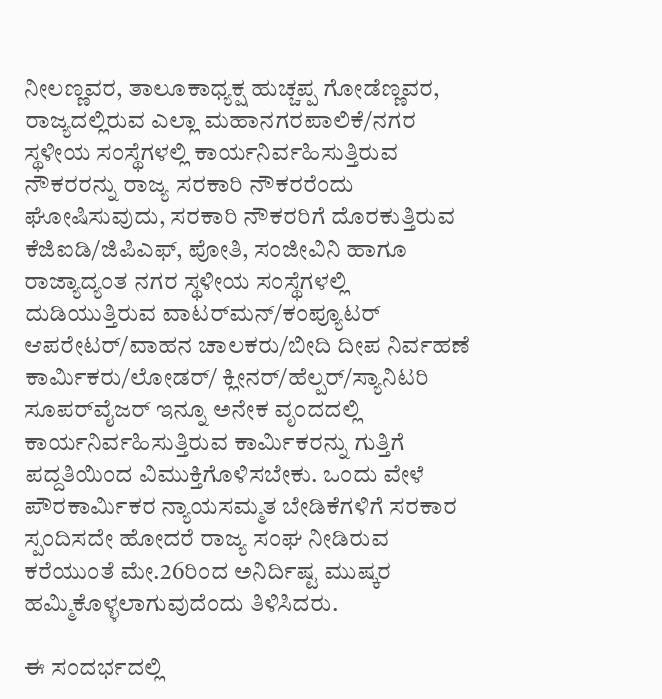ನೀಲಣ್ಣವರ, ತಾಲೂಕಾಧ್ಯಕ್ಷ ಹುಚ್ಚಪ್ಪ ಗೋಡೆಣ್ಣವರ, ರಾಜ್ಯದಲ್ಲಿರುವ ಎಲ್ಲಾ ಮಹಾನಗರಪಾಲಿಕೆ/ನಗರ ಸ್ಥಳೀಯ ಸಂಸ್ಥೆಗಳಲ್ಲಿ ಕಾರ್ಯನಿರ್ವಹಿಸುತ್ತಿರುವ ನೌಕರರನ್ನು ರಾಜ್ಯ ಸರಕಾರಿ ನೌಕರರೆಂದು ಘೋಷಿಸುವುದು, ಸರಕಾರಿ ನೌಕರರಿಗೆ ದೊರಕುತ್ತಿರುವ ಕೆಜಿಐಡಿ/ಜಿಪಿಎಫ್, ಪೋತಿ, ಸಂಜೀವಿನಿ ಹಾಗೂ ರಾಜ್ಯಾದ್ಯಂತ ನಗರ ಸ್ಥಳೀಯ ಸಂಸ್ಥೆಗಳಲ್ಲಿ ದುಡಿಯುತ್ತಿರುವ ವಾಟರ್‌ಮನ್/ಕಂಪ್ಯೂಟರ್ ಆಪರೇಟರ್/ವಾಹನ ಚಾಲಕರು/ಬೀದಿ ದೀಪ ನಿರ್ವಹಣೆ ಕಾರ್ಮಿಕರು/ಲೋಡರ್/ ಕ್ಲೀನರ್/ಹೆಲ್ಪರ್/ಸ್ಯಾನಿಟರಿ ಸೂಪರ್‌ವೈಜರ್ ಇನ್ನೂ ಅನೇಕ ವೃಂದದಲ್ಲಿ ಕಾರ್ಯನಿರ್ವಹಿಸುತ್ತಿರುವ ಕಾರ್ಮಿಕರನ್ನು ಗುತ್ತಿಗೆ ಪದ್ದತಿಯಿಂದ ವಿಮುಕ್ತಿಗೊಳಿಸಬೇಕು. ಒಂದು ವೇಳೆ ಪೌರಕಾರ್ಮಿಕರ ನ್ಯಾಯಸಮ್ಮತ ಬೇಡಿಕೆಗಳಿಗೆ ಸರಕಾರ ಸ್ಪಂದಿಸದೇ ಹೋದರೆ ರಾಜ್ಯ ಸಂಘ ನೀಡಿರುವ ಕರೆಯುಂತೆ ಮೇ.26ರಿಂದ ಅನಿರ್ದಿಷ್ಟ ಮುಷ್ಕರ ಹಮ್ಮಿಕೊಳ್ಳಲಾಗುವುದೆಂದು ತಿಳಿಸಿದರು.

ಈ ಸಂದರ್ಭದಲ್ಲಿ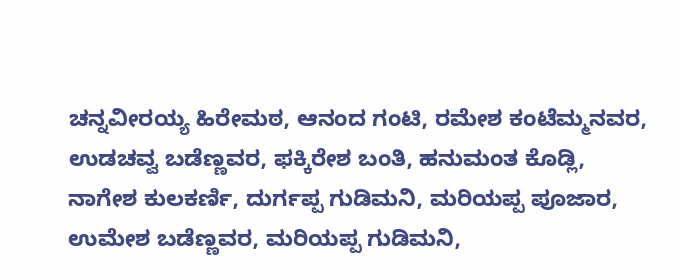ಚನ್ನವೀರಯ್ಯ ಹಿರೇಮಠ, ಆನಂದ ಗಂಟಿ, ರಮೇಶ ಕಂಟೆಮ್ಮನವರ, ಉಡಚವ್ವ ಬಡೆಣ್ಣವರ, ಫಕ್ಕಿರೇಶ ಬಂತಿ, ಹನುಮಂತ ಕೊಡ್ಲಿ, ನಾಗೇಶ ಕುಲಕರ್ಣಿ, ದುರ್ಗಪ್ಪ ಗುಡಿಮನಿ, ಮರಿಯಪ್ಪ ಪೂಜಾರ, ಉಮೇಶ ಬಡೆಣ್ಣವರ, ಮರಿಯಪ್ಪ ಗುಡಿಮನಿ,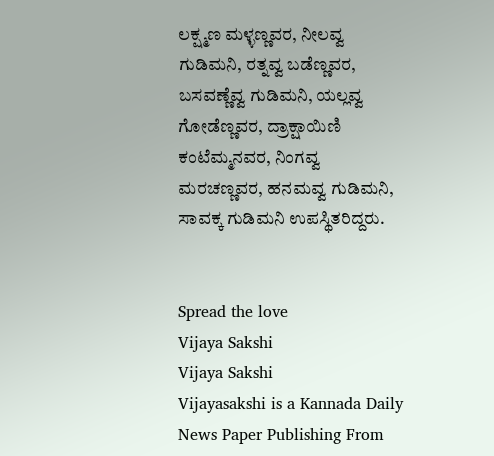ಲಕ್ಷ್ಮಣ ಮಳ್ಳಣ್ಣವರ, ನೀಲವ್ವ ಗುಡಿಮನಿ, ರತ್ನವ್ವ ಬಡೆಣ್ಣವರ, ಬಸವಣ್ಣೆವ್ವ ಗುಡಿಮನಿ, ಯಲ್ಲವ್ವ ಗೋಡೆಣ್ಣವರ, ದ್ರಾಕ್ಷಾಯಿಣಿ ಕಂಟೆಮ್ಮನವರ, ನಿಂಗವ್ವ ಮರಚಣ್ಣವರ, ಹನಮವ್ವ ಗುಡಿಮನಿ, ಸಾವಕ್ಕ ಗುಡಿಮನಿ ಉಪಸ್ಥಿತರಿದ್ದರು.


Spread the love
Vijaya Sakshi
Vijaya Sakshi
Vijayasakshi is a Kannada Daily News Paper Publishing From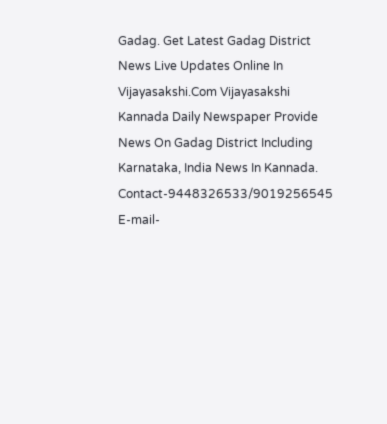Gadag. Get Latest Gadag District News Live Updates Online In Vijayasakshi.Com Vijayasakshi Kannada Daily Newspaper Provide News On Gadag District Including Karnataka, India News In Kannada. Contact-9448326533/9019256545 E-mail-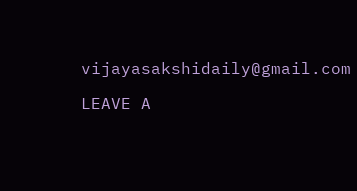vijayasakshidaily@gmail.com

LEAVE A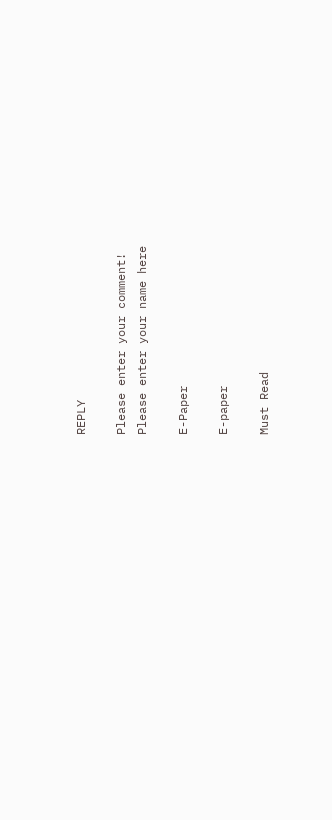REPLY

Please enter your comment!
Please enter your name here

E-Paper

E-paper

Must Read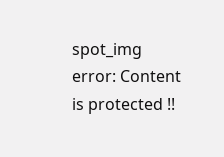spot_img
error: Content is protected !!